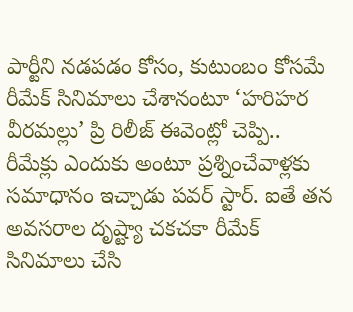పార్టీని నడపడం కోసం, కుటుంబం కోసమే రీమేక్ సినిమాలు చేశానంటూ ‘హరిహర వీరమల్లు’ ప్రి రిలీజ్ ఈవెంట్లో చెప్పి.. రీమేక్లు ఎందుకు అంటూ ప్రశ్నించేవాళ్లకు సమాధానం ఇచ్చాడు పవర్ స్టార్. ఐతే తన అవసరాల దృష్ట్యా చకచకా రీమేక్ సినిమాలు చేసి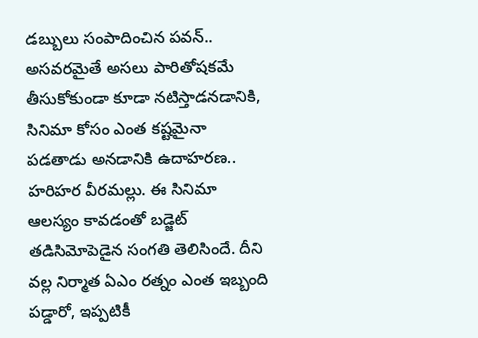డబ్బులు సంపాదించిన పవన్.. అసవరమైతే అసలు పారితోషకమే తీసుకోకుండా కూడా నటిస్తాడనడానికి, సినిమా కోసం ఎంత కష్టమైనా పడతాడు అనడానికి ఉదాహరణ.. హరిహర వీరమల్లు. ఈ సినిమా ఆలస్యం కావడంతో బడ్జెట్ తడిసిమోపెడైన సంగతి తెలిసిందే. దీని వల్ల నిర్మాత ఏఎం రత్నం ఎంత ఇబ్బంది పడ్డారో, ఇప్పటికీ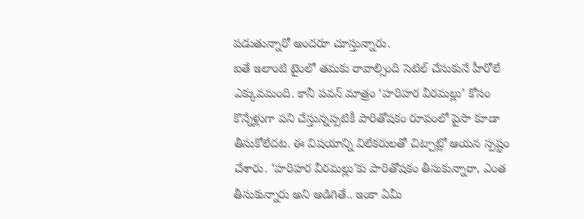పడుతున్నారో అందరూ చూస్తున్నారు.
ఐతే ఇలాంటి టైంలో తమకు రావాల్సింది సెటిల్ చేసుకునే హీరోలే ఎక్కువమంది. కానీ పవన్ మాత్రం ‘హరిహర వీరమల్లు’ కోసం కొన్నేళ్లుగా పని చేస్తున్నప్పటికీ పారితోషకం రూపంలో పైసా కూడా తీసుకోలేదట. ఈ విషయాన్ని విలేకరులతో చిట్చాట్లో ఆయన స్పష్టం చేశారు. ‘హరిహర వీరమల్లు’కు పారితోషకం తీసుకున్నారా, ఎంత తీసుకున్నారు అని అడిగితే.. ఇంకా ఏమీ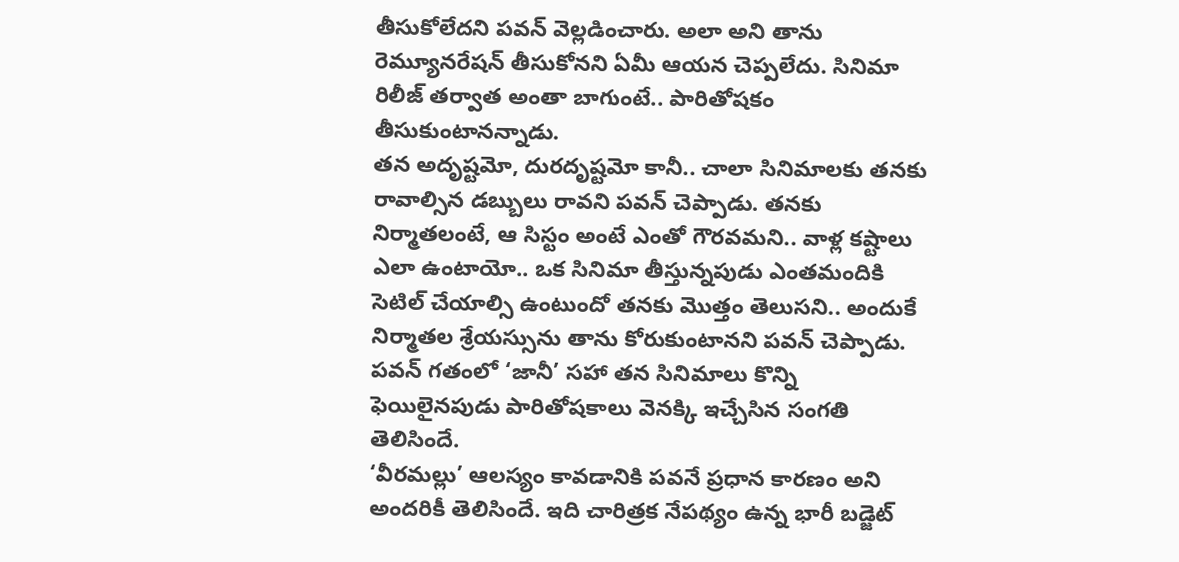తీసుకోలేదని పవన్ వెల్లడించారు. అలా అని తాను రెమ్యూనరేషన్ తీసుకోనని ఏమీ ఆయన చెప్పలేదు. సినిమా రిలీజ్ తర్వాత అంతా బాగుంటే.. పారితోషకం తీసుకుంటానన్నాడు.
తన అదృష్టమో, దురదృష్టమో కానీ.. చాలా సినిమాలకు తనకు రావాల్సిన డబ్బులు రావని పవన్ చెప్పాడు. తనకు నిర్మాతలంటే, ఆ సిస్టం అంటే ఎంతో గౌరవమని.. వాళ్ల కష్టాలు ఎలా ఉంటాయో.. ఒక సినిమా తీస్తున్నపుడు ఎంతమందికి సెటిల్ చేయాల్సి ఉంటుందో తనకు మొత్తం తెలుసని.. అందుకే నిర్మాతల శ్రేయస్సును తాను కోరుకుంటానని పవన్ చెప్పాడు. పవన్ గతంలో ‘జానీ’ సహా తన సినిమాలు కొన్ని ఫెయిలైనపుడు పారితోషకాలు వెనక్కి ఇచ్చేసిన సంగతి తెలిసిందే.
‘వీరమల్లు’ ఆలస్యం కావడానికి పవనే ప్రధాన కారణం అని అందరికీ తెలిసిందే. ఇది చారిత్రక నేపథ్యం ఉన్న భారీ బడ్జెట్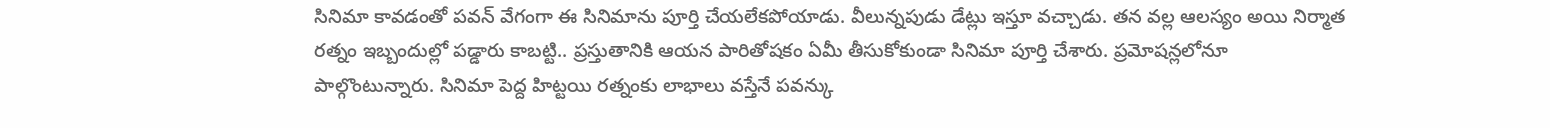సినిమా కావడంతో పవన్ వేగంగా ఈ సినిమాను పూర్తి చేయలేకపోయాడు. వీలున్నపుడు డేట్లు ఇస్తూ వచ్చాడు. తన వల్ల ఆలస్యం అయి నిర్మాత రత్నం ఇబ్బందుల్లో పడ్డారు కాబట్టి.. ప్రస్తుతానికి ఆయన పారితోషకం ఏమీ తీసుకోకుండా సినిమా పూర్తి చేశారు. ప్రమోషన్లలోనూ పాల్గొంటున్నారు. సినిమా పెద్ద హిట్టయి రత్నంకు లాభాలు వస్తేనే పవన్కు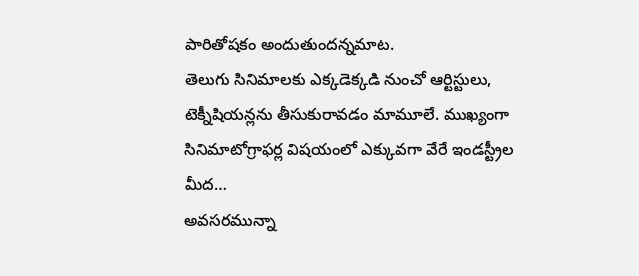పారితోషకం అందుతుందన్నమాట.
తెలుగు సినిమాలకు ఎక్కడెక్కడి నుంచో ఆర్టిస్టులు, టెక్నీషియన్లను తీసుకురావడం మామూలే. ముఖ్యంగా సినిమాటోగ్రాఫర్ల విషయంలో ఎక్కువగా వేరే ఇండస్ట్రీల మీద…
అవసరమున్నా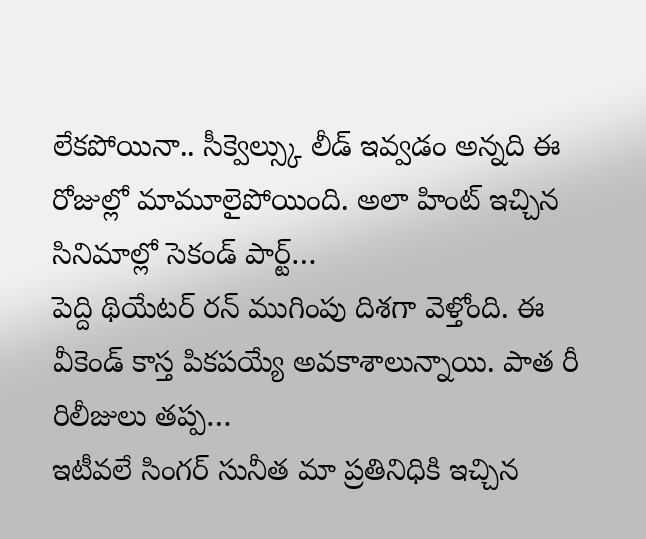లేకపోయినా.. సీక్వెల్స్కు లీడ్ ఇవ్వడం అన్నది ఈ రోజుల్లో మామూలైపోయింది. అలా హింట్ ఇచ్చిన సినిమాల్లో సెకండ్ పార్ట్…
పెద్ది థియేటర్ రన్ ముగింపు దిశగా వెళ్తోంది. ఈ వీకెండ్ కాస్త పికపయ్యే అవకాశాలున్నాయి. పాత రీ రిలీజులు తప్ప…
ఇటీవలే సింగర్ సునీత మా ప్రతినిధికి ఇచ్చిన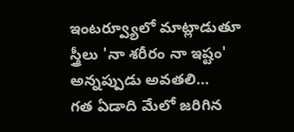ఇంటర్వ్యూలో మాట్లాడుతూ స్త్రీలు 'నా శరీరం నా ఇష్టం' అన్నప్పుడు అవతలి…
గత ఏడాది మేలో జరిగిన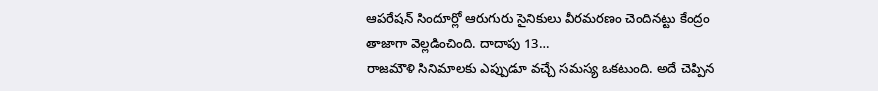ఆపరేషన్ సిందూర్లో ఆరుగురు సైనికులు వీరమరణం చెందినట్టు కేంద్రం తాజాగా వెల్లడించింది. దాదాపు 13…
రాజమౌళి సినిమాలకు ఎప్పుడూ వచ్చే సమస్య ఒకటుంది. అదే చెప్పిన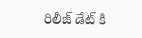రిలీజ్ డేట్ కి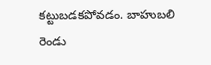కట్టుబడకపోవడం. బాహుబలి రెండు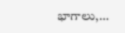భాగాలు,…